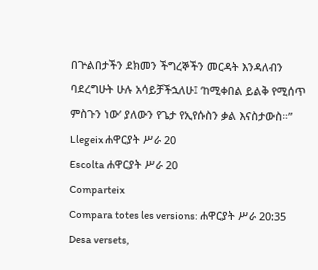በጕልበታችን ደክመን ችግረኞችን መርዳት እንዳለብን ባደረግሁት ሁሉ አሳይቻችኋለሁ፤ ‘ከሚቀበል ይልቅ የሚሰጥ ምስጉን ነው’ ያለውን የጌታ የኢየሱስን ቃል እናስታውስ።”
Llegeix ሐዋርያት ሥራ 20
Escolta ሐዋርያት ሥራ 20
Comparteix
Compara totes les versions: ሐዋርያት ሥራ 20:35
Desa versets,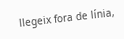llegeix fora de línia,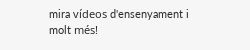mira vídeos d'ensenyament i molt més!